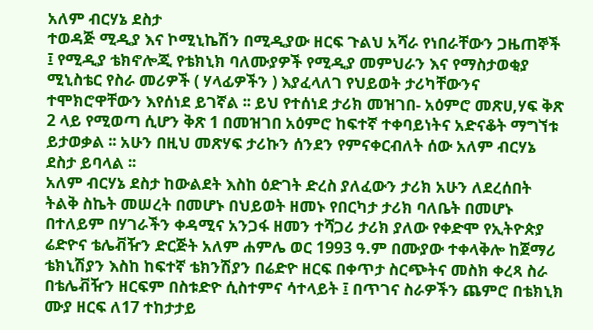አለም ብርሃኔ ደስታ
ተወዳጅ ሚዲያ እና ኮሚኒኬሽን በሚዲያው ዘርፍ ጉልህ አሻራ የነበራቸውን ጋዜጠኞች ፤ የሚዲያ ቴክኖሎጂ የቴክኒክ ባለሙያዎች የሚዲያ መምህራን እና የማስታወቂያ ሚኒስቴር የስራ መሪዎች ( ሃላፊዎችን ) እያፈላለገ የህይወት ታሪካቸውንና ተሞክሮዋቸውን እየሰነደ ይገኛል ፡፡ ይህ የተሰነደ ታሪክ መዝገበ- አዕምሮ መጽሀ,ሃፍ ቅጽ 2 ላይ የሚወጣ ሲሆን ቅጽ 1 በመዝገበ አዕምሮ ከፍተኛ ተቀባይነትና አድናቆት ማግኘቱ ይታወቃል ፡፡ አሁን በዚህ መጽሃፍ ታሪኩን ሰንደን የምናቀርብለት ሰው አለም ብርሃኔ ደስታ ይባላል ፡፡
አለም ብርሃኔ ደስታ ከውልደት እስከ ዕድገት ድረስ ያለፈውን ታሪክ አሁን ለደረሰበት ትልቅ ስኬት መሠረት በመሆኑ በህይወት ዘመኑ የበርካታ ታሪክ ባለቤት በመሆኑ በተለይም በሃገራችን ቀዳሚና አንጋፋ ዘመን ተሻጋሪ ታሪክ ያለው የቀድሞ የኢትዮጵያ ሬድዮና ቴሌቭዥን ድርጅት አለም ሐምሌ ወር 1993 ዓ.ም በሙያው ተቀላቅሎ ከጀማሪ ቴክኒሽያን እስከ ከፍተኛ ቴክንሽያን በሬድዮ ዘርፍ በቀጥታ ስርጭትና መስክ ቀረጻ ስራ በቴሌቭዥን ዘርፍም በስቱድዮ ሲስተምና ሳተላይት ፤ በጥገና ስራዎችን ጨምሮ በቴክኒክ ሙያ ዘርፍ ለ17 ተከታታይ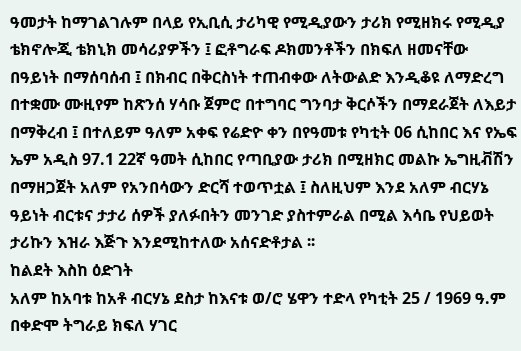ዓመታት ከማገልገሉም በላይ የኢቢሲ ታሪካዊ የሚዲያውን ታሪክ የሚዘክሩ የሚዲያ ቴክኖሎጂ ቴክኒክ መሳሪያዎችን ፤ ፎቶግራፍ ዶክመንቶችን በክፍለ ዘመናቸው በዓይነት በማሰባሰብ ፤ በክብር በቅርስነት ተጠብቀው ለትውልድ እንዲቆዩ ለማድረግ በተቋሙ ሙዚየም ከጽንሰ ሃሳቡ ጀምሮ በተግባር ግንባታ ቅርሶችን በማደራጀት ለእይታ በማቅረብ ፤ በተለይም ዓለም አቀፍ የሬድዮ ቀን በየዓመቱ የካቲት 06 ሲከበር እና የኤፍ ኤም አዲስ 97.1 22ኛ ዓመት ሲከበር የጣቢያው ታሪክ በሚዘክር መልኩ ኤግዚቭሽን በማዘጋጀት አለም የአንበሳውን ድርሻ ተወጥቷል ፤ ስለዚህም እንደ አለም ብርሃኔ ዓይነት ብርቱና ታታሪ ሰዎች ያለፉበትን መንገድ ያስተምራል በሚል እሳቤ የህይወት ታሪኩን እዝራ እጅጉ እንደሚከተለው አሰናድቶታል ፡፡
ከልደት እስከ ዕድገት
አለም ከአባቱ ከአቶ ብርሃኔ ደስታ ከእናቱ ወ/ሮ ሄዋን ተድላ የካቲት 25 / 1969 ዓ.ም በቀድሞ ትግራይ ክፍለ ሃገር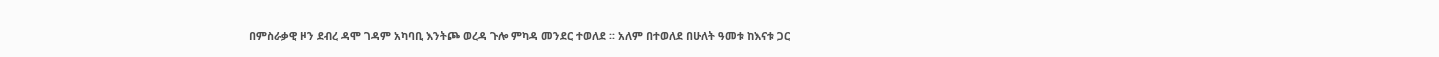በምስራቃዊ ዞን ደብረ ዳሞ ገዳም አካባቢ እንትጮ ወረዳ ጉሎ ምካዳ መንደር ተወለደ ፡፡ አለም በተወለደ በሁለት ዓመቱ ከእናቱ ጋር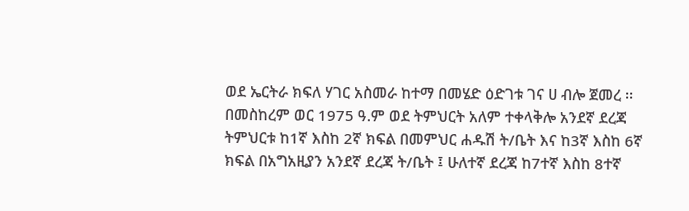ወደ ኤርትራ ክፍለ ሃገር አስመራ ከተማ በመሄድ ዕድገቱ ገና ሀ ብሎ ጀመረ ፡፡ በመስከረም ወር 1975 ዓ.ም ወደ ትምህርት አለም ተቀላቅሎ አንደኛ ደረጃ ትምህርቱ ከ1ኛ እስከ 2ኛ ክፍል በመምህር ሐዱሽ ት/ቤት እና ከ3ኛ እስከ 6ኛ ክፍል በአግአዚያን አንደኛ ደረጃ ት/ቤት ፤ ሁለተኛ ደረጃ ከ7ተኛ እስከ 8ተኛ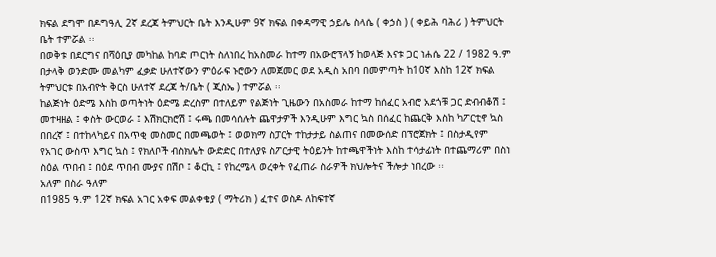ክፍል ደግሞ በዶግዓሊ 2ኛ ደረጃ ትምህርት ቤት እንዲሁም 9ኛ ክፍል በቀዳማዊ ኃይሌ ስላሴ ( ቀኃስ ) ( ቀይሕ ባሕሪ ) ትምህርት ቤት ተምሯል ፡፡
በወቅቱ በደርግና በሻዕቢያ መካከል ከባድ ጦርነት ስለነበረ ከአስመራ ከተማ በአውሮፕላኝ ከወላጅ እናቱ ጋር ነሐሴ 22 / 1982 ዓ.ም በታላቅ ወንድሙ መልካም ፈቃድ ሁለተኛውን ምዕራፍ ኑሮውን ለመጀመር ወደ አዲስ አበባ በመምጣት ከ10ኛ እስከ 12ኛ ክፍል ትምህርቱ በአብዮት ቅርስ ሁለተኛ ደረጃ ት/ቤት ( ጂስኤ ) ተምሯል ፡፡
ከልጅነት ዕድሜ እስከ ወጣትነት ዕድሜ ድረስም በተለይም የልጅነት ጊዜውን በአስመራ ከተማ ከሰፈር አብሮ አደጎቹ ጋር ድብብቆሽ ፤ መተዛዘል ፤ ቀስት ውርወራ ፤ እሽክርክሮሽ ፤ ሩጫ በመሳሰሉት ጨዋታዎች እንዲሁም እግር ኳስ በሰፈር ከጨርቅ እስከ ካፖርቲኖ ኳስ በበረኛ ፤ በተከላካይና በአጥቂ መስመር በመጫወት ፤ ወወክማ ስፓርት ተከታታይ ስልጠና በመውሰድ በፕሮጀክት ፤ በስታዲየም የአገር ውስጥ እግር ኳስ ፤ የክለቦች ብስክሌት ውድድር በተለያዩ ስፖርታዊ ትዕይንት ከተጫዋችነት እስከ ተሳታፊነት በተጨማሪም በስነ ስዕል ጥበብ ፤ በዕደ ጥበብ ሙያና በሽቦ ፤ ቆርኪ ፤ የከረሜላ ወረቀት የፈጠራ ስራዎች ክህሎትና ችሎታ ነበረው ፡፡
አለም በስራ ዓለም
በ1985 ዓ.ም 12ኛ ክፍል አገር አቀፍ መልቀቄያ ( ማትሪክ ) ፈተና ወስዶ ለከፍተኛ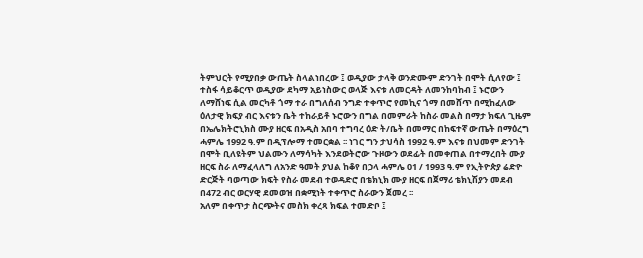ትምህርት የሚያበቃ ውጤት ስላልነበረው ፤ ወዲያው ታላቅ ወንድሙም ድንገት በሞት ሲለየው ፤ ተስፋ ሳይቆርጥ ወዲያው ደካማ አይነስውር ወላጅ እናቱ ለመርዳት ለመንከባከብ ፤ ኑሮውን ለማሸነፍ ሲል መርካቶ ጎማ ተራ በግለሰብ ንግድ ተቀጥሮ የመኪና ጎማ በመሸጥ በሚከፈለው ዕለታዊ ክፍያ ብር እናቱን ቤት ተከራይቶ ኑሮውን በግል በመምራት ከስራ መልስ በማታ ክፍለ ጊዜም በኤሌክትሮኒክስ ሙያ ዘርፍ በአዲስ አበባ ተግባረ ዕድ ት/ቤት በመማር በከፍተኛ ውጤት በማዕረግ ሓምሌ 1992 ዓ.ም በዲፕሎማ ተመርቋል ፡፡ ነገር ግን ታህሳስ 1992 ዓ.ም እናቱ በህመም ድንገት በሞት ቢለዩትም ህልሙን ለማሳካት እንደወትሮው ጉዞውን ወደፊት በመቀጠል በተማረበት ሙያ ዘርፍ ስራ ለማፈላለግ ለአንድ ዓመት ያህል ከቆየ በኃላ ሓምሌ 01 / 1993 ዓ.ም የኢትዮጵያ ሬድዮ ድርጅት ባወጣው ክፍት የስራ መደብ ተወዳድሮ በቴክኒክ ሙያ ዘርፍ በጀማሪ ቴክኒሽያን መደብ በ472 ብር ወርሃዊ ደመወዝ በቋሚነት ተቀጥሮ ስራውን ጀመረ ፡፡
አለም በቀጥታ ስርጭትና መስክ ቀረጻ ክፍል ተመድቦ ፤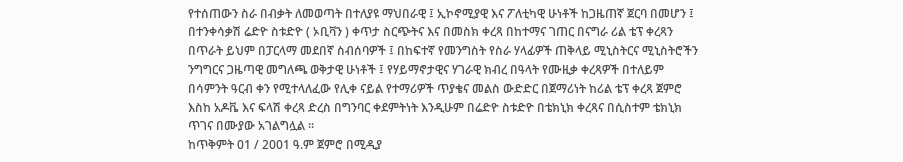የተሰጠውን ስራ በብቃት ለመወጣት በተለያዩ ማህበራዊ ፤ ኢኮኖሚያዊ እና ፖለቲካዊ ሁነቶች ከጋዜጠኛ ጀርባ በመሆን ፤ በተንቀሳቃሽ ሬድዮ ስቱድዮ ( ኦቢቫን ) ቀጥታ ስርጭትና እና በመስክ ቀረጻ በከተማና ገጠር በናግራ ሪል ቴፕ ቀረጻን በጥራት ይህም በፓርላማ መደበኛ ስብሰባዎች ፤ በከፍተኛ የመንግስት የስራ ሃላፊዎች ጠቅላይ ሚኒስትርና ሚኒስትሮችን ንግግርና ጋዜጣዊ መግለጫ ወቅታዊ ሁነቶች ፤ የሃይማኖታዊና ሃገራዊ ክብረ በዓላት የሙዚቃ ቀረጻዎች በተለይም በሳምንት ዓርብ ቀን የሚተላለፈው የሊቀ ናይል የተማሪዎች ጥያቄና መልስ ውድድር በጀማሪነት ከሪል ቴፕ ቀረጻ ጀምሮ እስከ አዶቬ እና ፍላሽ ቀረጻ ድረስ በግንባር ቀደምትነት እንዲሁም በሬድዮ ስቱድዮ በቴክኒክ ቀረጻና በሲስተም ቴክኒክ ጥገና በሙያው አገልግሏል ፡፡
ከጥቅምት 01 / 2001 ዓ.ም ጀምሮ በሚዲያ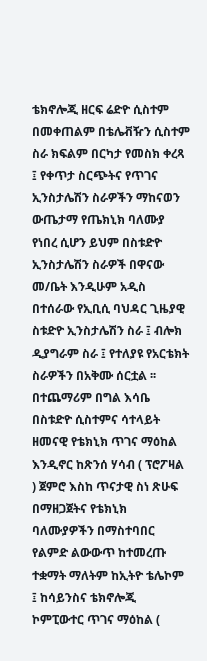ቴክኖሎጂ ዘርፍ ሬድዮ ሲስተም በመቀጠልም በቴሌቭዥን ሲስተም ስራ ክፍልም በርካታ የመስክ ቀረጻ ፤ የቀጥታ ስርጭትና የጥገና ኢንስታሌሽን ስራዎችን ማከናወን ውጤታማ የጤክኒክ ባለሙያ የነበረ ሲሆን ይህም በስቱድዮ ኢንስታሌሽን ስራዎች በዋናው መ/ቤት እንዲሁም አዲስ በተሰራው የኢቢሲ ባህዳር ጊዜያዊ ስቱድዮ ኢንስታሌሽን ስራ ፤ ብሎክ ዲያግራም ስራ ፤ የተለያዩ የአርቴክት ስራዎችን በአቅሙ ሰርቷል ፡፡ በተጨማሪም በግል እሳቤ በስቱድዮ ሲስተምና ሳተላይት ዘመናዊ የቴክኒክ ጥገና ማዕከል እንዲኖር ከጽንሰ ሃሳብ ( ፕሮፖዛል ) ጀምሮ እስከ ጥናታዊ ስነ ጽሁፍ በማዘጋጀትና የቴክኒክ ባለሙያዎችን በማስተባበር የልምድ ልውውጥ ከተመረጡ ተቋማት ማለትም ከኢትዮ ቴሌኮም ፤ ከሳይንስና ቴክኖሎጂ ኮምፒውተር ጥገና ማዕከል (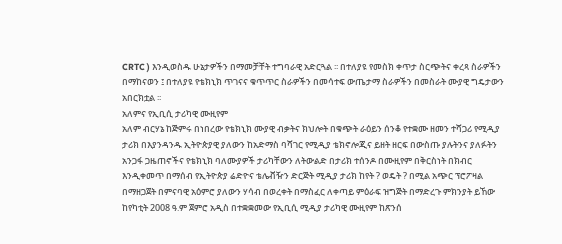CRTC ) እንዲወስዱ ሁኔታዎችን በማመቻቸት ተግባራዊ አድርጓል ፡፡ በተለያዩ የመስክ ቀጥታ ስርጭትና ቀረጻ ስራዎችን በማከናወን ፤ በተለያዩ የቴክኒክ ጥገናና ቁጥጥር ስራዎችን በመሳተፍ ውጤታማ ስራዎችን በመስራት ሙያዊ ግዴታውን አበርክቷል ፡፡
አለምና የኢቢሲ ታሪካዊ ሙዚየም
አለም ብርሃኔ ከጅምሩ በነበረው የቴክኒክ ሙያዊ ብቃትና ክህሎት በቁጭት ራዕይን ሰንቆ የተቋሙ ዘመን ተሻጋሪ የሚዲያ ታሪክ በእያንዳንዱ ኢትዮጵያዊ ያለውን ከአድማስ ባሻገር የሚዲያ ቴክኖሎጂና ይዘት ዘርፍ በውስጡ ያሉትንና ያለፉትን አንጋፋ ጋዜጠኖችና የቴክኒክ ባለሙያዎች ታሪካቸውን ለትውልድ በታሪክ ተሰንዶ በሙዚየም በቅርስነት በክብር እንዲቀመጥ በማሰብ የኢትዮጵያ ሬድዮና ቴሌቭዥን ድርጅት ሚዲያ ታሪክ ከየት ? ወዴት ? በሚል አጭር ፕሮፖዛል በማዘጋጀት በምናባዊ አዕምሮ ያለውን ሃሳብ በወረቀት በማስፈር ለቀጣይ ምዕራፍ ዝግጅት በማድረጉ ምክንያት ይኸው ከየካቲት 2008 ዓ.ም ጀምሮ አዲስ በተቋቋመው የኢቢሲ ሚዲያ ታሪካዊ ሙዚየም ከጽንሰ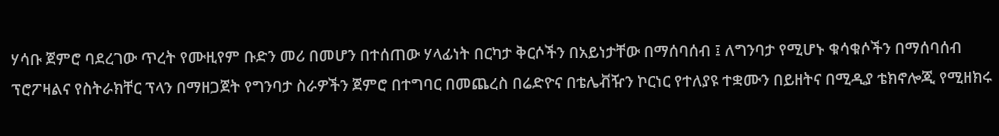ሃሳቡ ጀምሮ ባደረገው ጥረት የሙዚየም ቡድን መሪ በመሆን በተሰጠው ሃላፊነት በርካታ ቅርሶችን በአይነታቸው በማሰባሰብ ፤ ለግንባታ የሚሆኑ ቁሳቁሶችን በማሰባሰብ ፕሮፖዛልና የስትራክቸር ፕላን በማዘጋጀት የግንባታ ስራዎችን ጀምሮ በተግባር በመጨረስ በሬድዮና በቴሌቭዥን ኮርነር የተለያዩ ተቋሙን በይዘትና በሚዲያ ቴክኖሎጂ የሚዘክሩ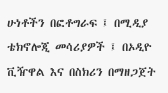ሁነቶችን በፎቶግራፍ ፤ በሚዲያ ቴክኖሎጂ መሳሪያዎች ፤ በኦዲዮ ቪዥዋል እና በስክሪን በማዘጋጀት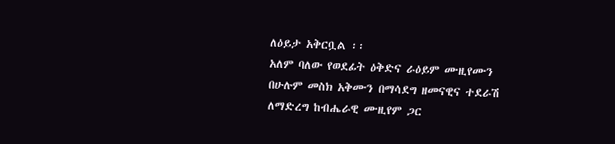ለዕይታ አቅርቧል ፡፡
አለም ባለው የወደፊት ዕቅድና ራዕይም ሙዚየሙን በሁሉም መስክ አቅሙን በማሳደግ ዘመናዊና ተደራሽ ለማድረግ ከብሔራዊ ሙዚየም ጋር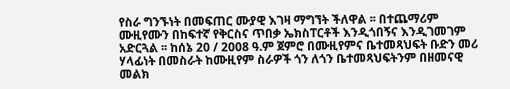የስራ ግንኙነት በመፍጠር ሙያዊ እገዛ ማግኘት ችለዋል ፡፡ በተጨማሪም ሙዚየሙን በከፍተኛ የቅርስና ጥበቃ ኤክስፐርቶች እንዲጎበኝና እንዲገመገም አድርጓል ፡፡ ከሰኔ 20 / 2008 ዓ.ም ጀምሮ በሙዚየምና ቤተመጻህፍት ቡድን መሪ ሃላፊነት በመስራት ከሙዚየም ስራዎች ጎን ለጎን ቤተመጻህፍትንም በዘመናዊ መልክ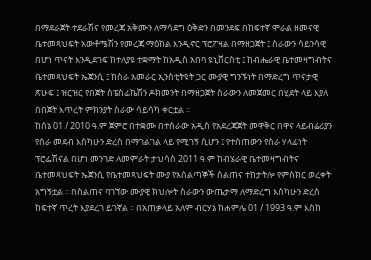በማደራጀት ተደራሽና የመረጃ አቅሙን ለማሳደግ ዕቅድን በመንደፍ በከፍተኛ ሞራል ዘመናዊ ቤተመጻህፍት አውቶሜሽን የመረጃ ማዕከል እንዲኖር ፕሮፖዛል በማዘጋጀት ፤ ስራውን ሳይንሳዊ በሆነ ጥናት እንዲደገፍ ከተለያዩ ተቋማት ከአዲስ አበባ ዩኒቨርስቲ ፤ ከብሔራዊ ቤተመዛግብትና ቤተመጻህፍት ኤጀንሲ ፤ ከስራ አመራር ኢንስቲትዩት ጋር ሙያዊ ግንኙነት በማድረግ ጥናታዊ ጽሁፍ ፤ ዝርዝር የበጀት ስፔስፊኬሽን ዶክመንት በማዘጋጀት ስራውን ለመጀመር በሂደት ላይ እያለ በበጀት እጥረት ምክንያት ስራው ሳይሳካ ቀርቷል ፡፡
ከሰኔ 01 / 2010 ዓ.ም ጀምሮ በተቋሙ በተሰራው አዲስ የአደረጃጀት መዋቅር በዋና ላይብሬሪያን የስራ መደብ እስካሁን ድረስ በማገልገል ላይ የሚገኝ ሲሆን ፤ የተሰጠውን የስራ ሃላፊነት ፕሮፌሽናል በሆነ መንገድ ለመምራት ታህሳስ 2011 ዓ.ም ከብሄራዊ ቤተመዛግብትና ቤተመጻህፍት ኤጀንሲ የቤተመጻህፍት ሙያ የአሰልጣኞች ስልጠና ተከታትሎ የምስክር ወረቀት አግኝቷል ፡፡ በስልጠና ባገኘው ሙያዊ ክህሎት ስራውን ውጤታማ ለማድረግ እስካሁን ድረስ ከፍተኛ ጥረት እያደረገ ይገኛል ፡፡ በአጠቃላይ አለም ብርሃኔ ከሐምሌ 01 / 1993 ዓ.ም እስከ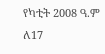የካቲት 2008 ዓ.ም ለ17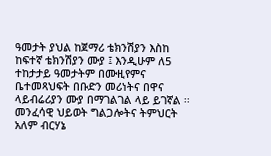ዓመታት ያህል ከጀማሪ ቴክንሽያን እስከ ከፍተኛ ቴክንሽያን ሙያ ፤ እንዲሁም ለ5 ተከታታይ ዓመታትም በሙዚየምና ቤተመጻህፍት በቡድን መሪነትና በዋና ላይብሬሪያን ሙያ በማገልገል ላይ ይገኛል ፡፡
መንፈሳዊ ህይወት ግልጋሎትና ትምህርት
አለም ብርሃኔ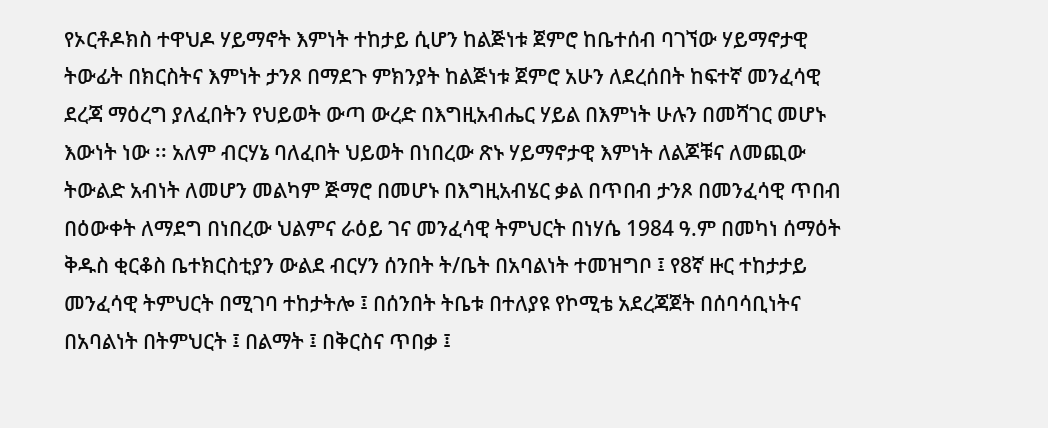የኦርቶዶክስ ተዋህዶ ሃይማኖት እምነት ተከታይ ሲሆን ከልጅነቱ ጀምሮ ከቤተሰብ ባገኘው ሃይማኖታዊ ትውፊት በክርስትና እምነት ታንጾ በማደጉ ምክንያት ከልጅነቱ ጀምሮ አሁን ለደረሰበት ከፍተኛ መንፈሳዊ ደረጃ ማዕረግ ያለፈበትን የህይወት ውጣ ውረድ በእግዚአብሔር ሃይል በእምነት ሁሉን በመሻገር መሆኑ እውነት ነው ፡፡ አለም ብርሃኔ ባለፈበት ህይወት በነበረው ጽኑ ሃይማኖታዊ እምነት ለልጆቹና ለመጪው ትውልድ አብነት ለመሆን መልካም ጅማሮ በመሆኑ በእግዚአብሄር ቃል በጥበብ ታንጾ በመንፈሳዊ ጥበብ በዕውቀት ለማደግ በነበረው ህልምና ራዕይ ገና መንፈሳዊ ትምህርት በነሃሴ 1984 ዓ.ም በመካነ ሰማዕት ቅዱስ ቂርቆስ ቤተክርስቲያን ውልደ ብርሃን ሰንበት ት/ቤት በአባልነት ተመዝግቦ ፤ የ8ኛ ዙር ተከታታይ መንፈሳዊ ትምህርት በሚገባ ተከታትሎ ፤ በሰንበት ትቤቱ በተለያዩ የኮሚቴ አደረጃጀት በሰባሳቢነትና በአባልነት በትምህርት ፤ በልማት ፤ በቅርስና ጥበቃ ፤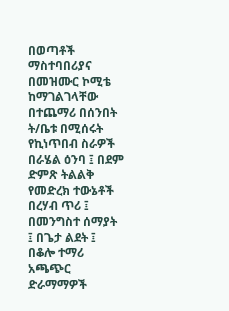በወጣቶች ማስተባበሪያና በመዝሙር ኮሚቴ ከማገልገላቸው በተጨማሪ በሰንበት ት/ቤቱ በሚሰሩት የኪነጥበብ ስራዎች በራሄል ዕንባ ፤ በደም ድምጽ ትልልቅ የመድረክ ተውኔቶች በረሃብ ጥሪ ፤ በመንግስተ ሰማያት ፤ በጌታ ልደት ፤ በቆሎ ተማሪ አጫጭር ድራማማዎች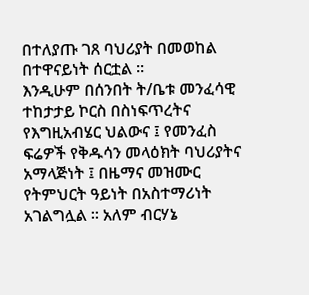በተለያጡ ገጸ ባህሪያት በመወከል በተዋናይነት ሰርቷል ፡፡
እንዲሁም በሰንበት ት/ቤቱ መንፈሳዊ ተከታታይ ኮርስ በስነፍጥረትና የእግዚአብሄር ህልውና ፤ የመንፈስ ፍሬዎች የቅዱሳን መላዕክት ባህሪያትና አማላጅነት ፤ በዜማና መዝሙር የትምህርት ዓይነት በአስተማሪነት አገልግሏል ፡፡ አለም ብርሃኔ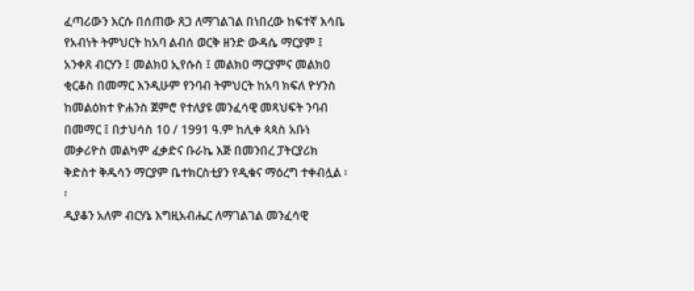ፈጣሪውን እርሱ በሰጠው ጸጋ ለማገልገል በነበረው ከፍተኛ እሳቤ የአብነት ትምህርት ከአባ ልብሰ ወርቅ ዘንድ ውዳሴ ማርያም ፤ አንቀጸ ብርሃን ፤ መልክዐ ኢየሱስ ፤ መልክዐ ማርያምና መልክዐ ቂርቆስ በመማር እንዲሁም የንባብ ትምህርት ከአባ ክፍለ ዮሃንስ ከመልዕክተ ዮሐንስ ጀምሮ የተለያዩ መንፈሳዊ መጻህፍት ንባብ በመማር ፤ በታህሳስ 10 / 1991 ዓ.ም ከሊቀ ጳጳስ አቡነ መቃሪዮስ መልካም ፈቃድና ቡራኬ እጅ በመንበረ ፓትርያሪክ ቅድስተ ቅዱሳን ማርያም ቤተክርስቲያን የዲቁና ማዕረግ ተቀብሏል ፡፡
ዲያቆን አለም ብርሃኔ እግዚአብሔር ለማገልገል መንፈሳዊ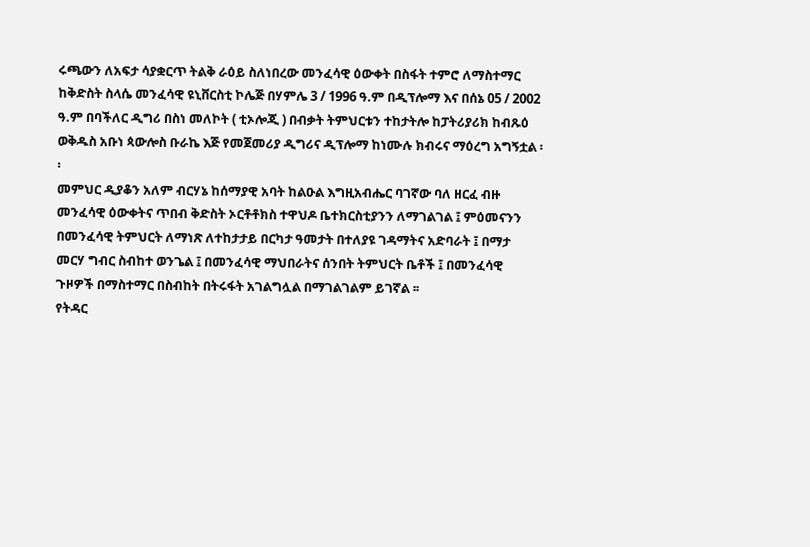ሩጫውን ለአፍታ ሳያቋርጥ ትልቅ ራዕይ ስለነበረው መንፈሳዊ ዕውቀት በስፋት ተምሮ ለማስተማር ከቅድስት ስላሴ መንፈሳዊ ዩኒቨርስቲ ኮሌጅ በሃምሌ 3 / 1996 ዓ.ም በዲፕሎማ እና በሰኔ 05 / 2002 ዓ.ም በባችለር ዲግሪ በስነ መለኮት ( ቲኦሎጂ ) በብቃት ትምህርቱን ተከታትሎ ከፓትሪያሪክ ከብጹዕ ወቅዱስ አቡነ ጳውሎስ ቡራኬ እጅ የመጀመሪያ ዲግሪና ዲፕሎማ ከነሙሉ ክብሩና ማዕረግ አግኝቷል ፡፡
መምህር ዲያቆን አለም ብርሃኔ ከሰማያዊ አባት ከልዑል እግዚአብሔር ባገኛው ባለ ዘርፈ ብዙ መንፈሳዊ ዕውቀትና ጥበብ ቅድስት ኦርቶቶክስ ተዋህዶ ቤተክርስቲያንን ለማገልገል ፤ ምዕመናንን በመንፈሳዊ ትምህርት ለማነጽ ለተከታታይ በርካታ ዓመታት በተለያዩ ገዳማትና አድባራት ፤ በማታ መርሃ ግብር ስብከተ ወንጌል ፤ በመንፈሳዊ ማህበራትና ሰንበት ትምህርት ቤቶች ፤ በመንፈሳዊ ጉዞዎች በማስተማር በስብከት በትሩፋት አገልግሏል በማገልገልም ይገኛል ፡፡
የትዳር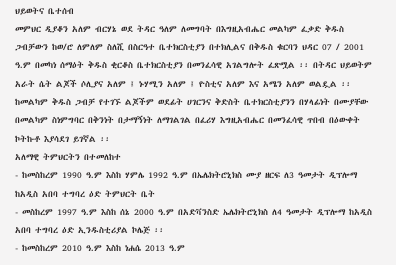ህይወትና ቤተሰብ
መምህር ዲያቆን አለም ብርሃኔ ወደ ትዳር ዓለም ለመግባት በእግዚአብሔር መልካም ፈቃድ ቅዱስ ጋብቻውን ከወ/ሮ ለምለም ስለሺ በስርዓተ ቤተክርስቲያን በተክሊልና በቅዱስ ቁርባን ህዳር 07 / 2001 ዓ.ም በመካነ ሰማዕት ቅዱስ ቂርቆስ ቤተክርስቲያን በመንፈሳዊ አገልግሎት ፈጽሟል ፡፡ በትዳር ህይወትም አራት ሴት ልጆች ሶሊያና አለም ፤ ኑሃሚን አለም ፤ ዮስቲና አለም እና አሜን አለም ወልዷል ፡፡ ከመልካም ቅዱስ ጋብቻ የተገኙ ልጆችም ወደፊት ሀገርንና ቅድስት ቤተክርስቲያንን በሃላፊነት በሙያቸው በመልካም ስነምግባር በቅንነት በታማኝነት ለማገልገል በፈሪሃ እግዚአብሔር በመንፈሳዊ ጥበብ በዕውቀት ኮትኩቶ እያሳደገ ይገኛል ፡፡
አለማዊ ትምህርትን በተመለከተ
- ከመስከረም 1990 ዓ.ም እስከ ሃምሌ 1992 ዓ.ም በኤሌክትሮኒክስ ሙያ ዘርፍ ለ3 ዓመታት ዲፕሎማ ከአዲስ አበባ ተግባረ ዕድ ትምህርት ቤት
- መስከረም 1997 ዓ.ም እስከ ሰኔ 2000 ዓ.ም በአድቫንስድ ኤሌክትሮኒክስ ለ4 ዓመታት ዲፕሎማ ከአዲስ አበባ ተግባረ ዕድ ኢንዱስቲሪያል ኮሌጅ ፡፡
- ከመስከረም 2010 ዓ.ም እስከ ነሐሴ 2013 ዓ.ም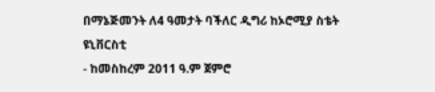በማኔጅመንት ለ4 ዓመታት ባችለር ዲግሪ ከኦሮሚያ ስቴት ዩኒቨርስቲ
- ከመስከረም 2011 ዓ.ም ጀምሮ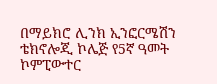በማይክሮ ሊንክ ኢንፎርሜሽን ቴክኖሎጂ ኮሌጅ የ5ኛ ዓመት ኮምፒውተር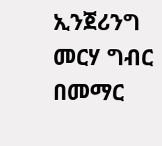ኢንጀሪንግ መርሃ ግብር በመማር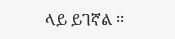ላይ ይገኛል ፡፡